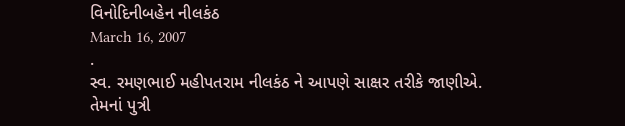વિનોદિનીબહેન નીલકંઠ
March 16, 2007
.
સ્વ. રમણભાઈ મહીપતરામ નીલકંઠ ને આપણે સાક્ષર તરીકે જાણીએ.
તેમનાં પુત્રી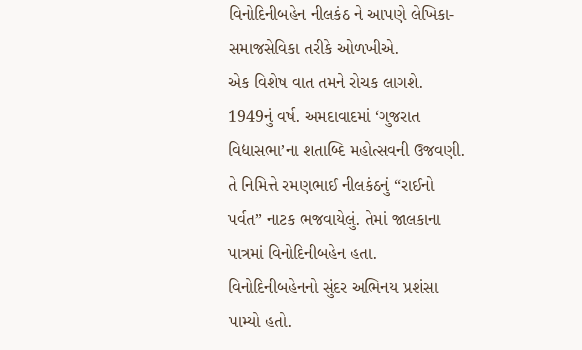વિનોદિનીબહેન નીલકંઠ ને આપણે લેખિકા-સમાજસેવિકા તરીકે ઓળખીએ.
એક વિશેષ વાત તમને રોચક લાગશે.
1949નું વર્ષ. અમદાવાદમાં ‘ગુજરાત વિદ્યાસભા’ના શતાબ્દિ મહોત્સવની ઉજવણી.
તે નિમિત્તે રમણભાઈ નીલકંઠનું “રાઈનો પર્વત” નાટક ભજવાયેલું. તેમાં જાલકાના પાત્રમાં વિનોદિનીબહેન હતા. વિનોદિનીબહેનનો સુંદર અભિનય પ્રશંસા પામ્યો હતો.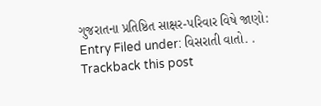ગુજરાતના પ્રતિષ્ઠિત સાક્ષર-પરિવાર વિષે જાણો:
Entry Filed under: વિસરાતી વાતો. .
Trackback this post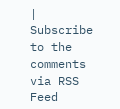| Subscribe to the comments via RSS Feed